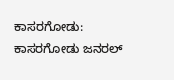ಕಾಸರಗೋಡು: ಕಾಸರಗೋಡು ಜನರಲ್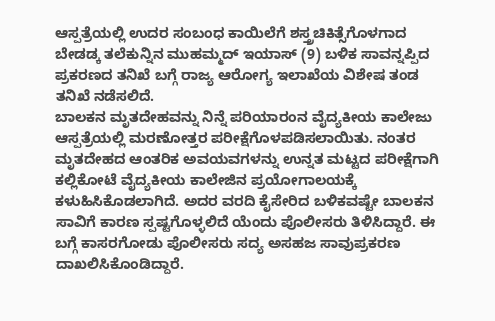ಆಸ್ಪತ್ರೆಯಲ್ಲಿ ಉದರ ಸಂಬಂಧ ಕಾಯಿಲೆಗೆ ಶಸ್ತ್ರಚಿಕಿತ್ಸೆಗೊಳಗಾದ ಬೇಡಡ್ಕ ತಲೆಕುನ್ನಿನ ಮುಹಮ್ಮದ್ ಇಯಾಸ್ (9) ಬಳಿಕ ಸಾವನ್ನಪ್ಪಿದ ಪ್ರಕರಣದ ತನಿಖೆ ಬಗ್ಗೆ ರಾಜ್ಯ ಆರೋಗ್ಯ ಇಲಾಖೆಯ ವಿಶೇಷ ತಂಡ ತನಿಖೆ ನಡೆಸಲಿದೆ.
ಬಾಲಕನ ಮೃತದೇಹವನ್ನು ನಿನ್ನೆ ಪರಿಯಾರಂನ ವೈದ್ಯಕೀಯ ಕಾಲೇಜು ಆಸ್ಪತ್ರೆಯಲ್ಲಿ ಮರಣೋತ್ತರ ಪರೀಕ್ಷೆಗೊಳಪಡಿಸಲಾಯಿತು. ನಂತರ ಮೃತದೇಹದ ಆಂತರಿಕ ಅವಯವಗಳನ್ನು ಉನ್ನತ ಮಟ್ಟದ ಪರೀಕ್ಷೆಗಾಗಿ ಕಲ್ಲಿಕೋಟೆ ವೈದ್ಯಕೀಯ ಕಾಲೇಜಿನ ಪ್ರಯೋಗಾಲಯಕ್ಕೆ ಕಳುಹಿಸಿಕೊಡಲಾಗಿದೆ. ಅದರ ವರದಿ ಕೈಸೇರಿದ ಬಳಿಕವಷ್ಟೇ ಬಾಲಕನ ಸಾವಿಗೆ ಕಾರಣ ಸ್ಪಷ್ಟಗೊಳ್ಳಲಿದೆ ಯೆಂದು ಪೊಲೀಸರು ತಿಳಿಸಿದ್ದಾರೆ. ಈ ಬಗ್ಗೆ ಕಾಸರಗೋಡು ಪೊಲೀಸರು ಸದ್ಯ ಅಸಹಜ ಸಾವುಪ್ರಕರಣ ದಾಖಲಿಸಿಕೊಂಡಿದ್ದಾರೆ.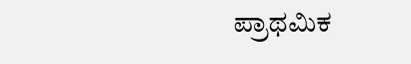ಪ್ರಾಥಮಿಕ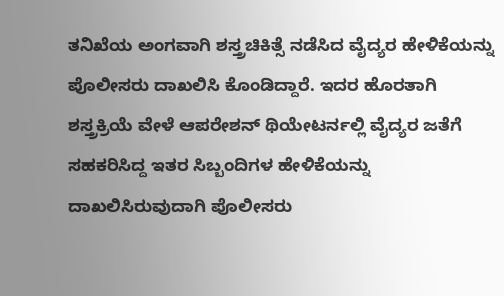ತನಿಖೆಯ ಅಂಗವಾಗಿ ಶಸ್ತ್ರಚಿಕಿತ್ಸೆ ನಡೆಸಿದ ವೈದ್ಯರ ಹೇಳಿಕೆಯನ್ನು ಪೊಲೀಸರು ದಾಖಲಿಸಿ ಕೊಂಡಿದ್ದಾರೆ. ಇದರ ಹೊರತಾಗಿ ಶಸ್ತ್ರಕ್ರಿಯೆ ವೇಳೆ ಆಪರೇಶನ್ ಥಿಯೇಟರ್ನಲ್ಲಿ ವೈದ್ಯರ ಜತೆಗೆ ಸಹಕರಿಸಿದ್ದ ಇತರ ಸಿಬ್ಬಂದಿಗಳ ಹೇಳಿಕೆಯನ್ನು ದಾಖಲಿಸಿರುವುದಾಗಿ ಪೊಲೀಸರು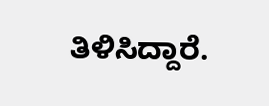ತಿಳಿಸಿದ್ದಾರೆ.